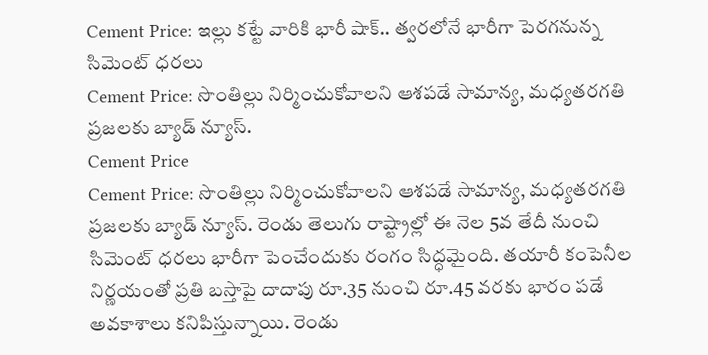Cement Price: ఇల్లు కట్టే వారికి భారీ షాక్.. త్వరలోనే భారీగా పెరగనున్న సిమెంట్ ధరలు
Cement Price: సొంతిల్లు నిర్మించుకోవాలని ఆశపడే సామాన్య, మధ్యతరగతి ప్రజలకు బ్యాడ్ న్యూస్.
Cement Price
Cement Price: సొంతిల్లు నిర్మించుకోవాలని ఆశపడే సామాన్య, మధ్యతరగతి ప్రజలకు బ్యాడ్ న్యూస్. రెండు తెలుగు రాష్ట్రాల్లో ఈ నెల 5వ తేదీ నుంచి సిమెంట్ ధరలు భారీగా పెంచేందుకు రంగం సిద్ధమైంది. తయారీ కంపెనీల నిర్ణయంతో ప్రతి బస్తాపై దాదాపు రూ.35 నుంచి రూ.45 వరకు భారం పడే అవకాశాలు కనిపిస్తున్నాయి. రెండు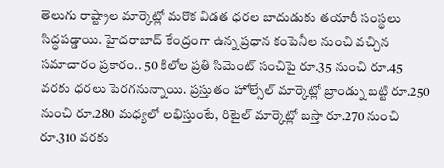తెలుగు రాష్ట్రాల మార్కెట్లో మరొక విడత ధరల బాదుడుకు తయారీ సంస్థలు సిద్ధపడ్డాయి. హైదరాబాద్ కేంద్రంగా ఉన్న ప్రధాన కంపెనీల నుంచి వచ్చిన సమాచారం ప్రకారం.. 50 కిలోల ప్రతి సిమెంట్ సంచిపై రూ.35 నుంచి రూ.45 వరకు ధరలు పెరగనున్నాయి. ప్రస్తుతం హోల్సేల్ మార్కెట్లో బ్రాండ్ను బట్టి రూ.250 నుంచి రూ.280 మధ్యలో లభిస్తుంటే, రిటైల్ మార్కెట్లో బస్తా రూ.270 నుంచి రూ.310 వరకు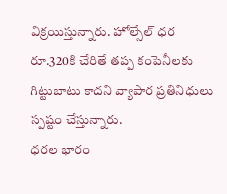విక్రయిస్తున్నారు. హోల్సేల్ ధర రూ.320కి చేరితే తప్ప కంపెనీలకు గిట్టుబాటు కాదని వ్యాపార ప్రతినిధులు స్పష్టం చేస్తున్నారు.
ధరల భారం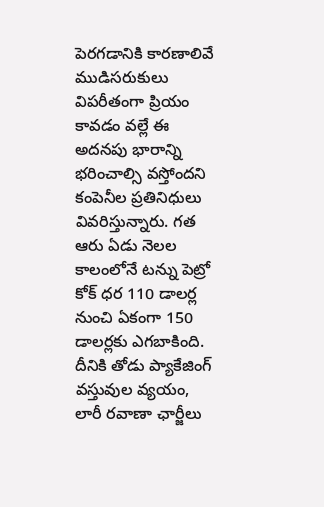పెరగడానికి కారణాలివే
ముడిసరుకులు విపరీతంగా ప్రియం కావడం వల్లే ఈ అదనపు భారాన్ని భరించాల్సి వస్తోందని కంపెనీల ప్రతినిధులు వివరిస్తున్నారు. గత ఆరు ఏడు నెలల కాలంలోనే టన్ను పెట్రో కోక్ ధర 110 డాలర్ల నుంచి ఏకంగా 150 డాలర్లకు ఎగబాకింది. దీనికి తోడు ప్యాకేజింగ్ వస్తువుల వ్యయం, లారీ రవాణా ఛార్జీలు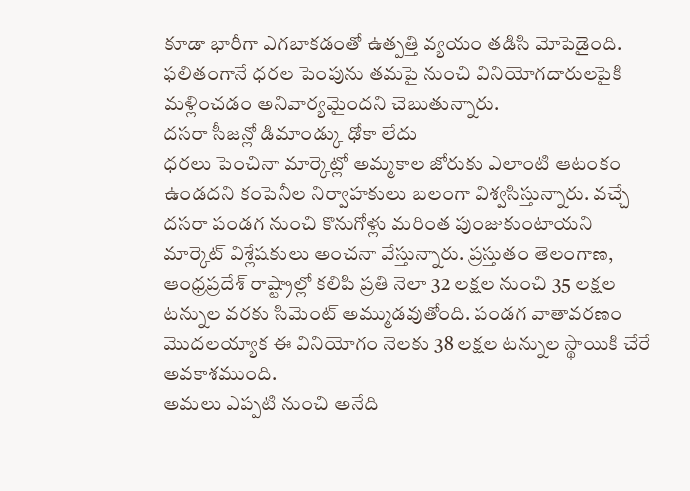కూడా భారీగా ఎగబాకడంతో ఉత్పత్తి వ్యయం తడిసి మోపెడైంది. ఫలితంగానే ధరల పెంపును తమపై నుంచి వినియోగదారులపైకి మళ్లించడం అనివార్యమైందని చెబుతున్నారు.
దసరా సీజన్లో డిమాండ్కు ఢోకా లేదు
ధరలు పెంచినా మార్కెట్లో అమ్మకాల జోరుకు ఎలాంటి ఆటంకం ఉండదని కంపెనీల నిర్వాహకులు బలంగా విశ్వసిస్తున్నారు. వచ్చే దసరా పండగ నుంచి కొనుగోళ్లు మరింత పుంజుకుంటాయని మార్కెట్ విశ్లేషకులు అంచనా వేస్తున్నారు. ప్రస్తుతం తెలంగాణ, ఆంధ్రప్రదేశ్ రాష్ట్రాల్లో కలిపి ప్రతి నెలా 32 లక్షల నుంచి 35 లక్షల టన్నుల వరకు సిమెంట్ అమ్ముడవుతోంది. పండగ వాతావరణం మొదలయ్యాక ఈ వినియోగం నెలకు 38 లక్షల టన్నుల స్థాయికి చేరే అవకాశముంది.
అమలు ఎప్పటి నుంచి అనేది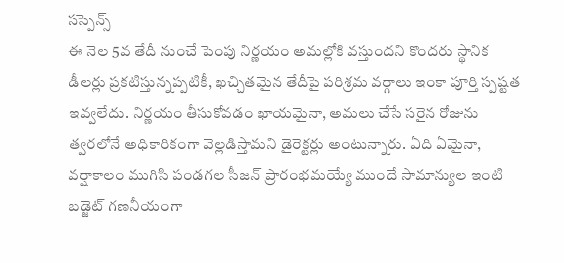సస్పెన్స్
ఈ నెల 5వ తేదీ నుంచే పెంపు నిర్ణయం అమల్లోకి వస్తుందని కొందరు స్థానిక డీలర్లు ప్రకటిస్తున్నప్పటికీ, ఖచ్చితమైన తేదీపై పరిశ్రమ వర్గాలు ఇంకా పూర్తి స్పష్టత ఇవ్వలేదు. నిర్ణయం తీసుకోవడం ఖాయమైనా, అమలు చేసే సరైన రోజును త్వరలోనే అధికారికంగా వెల్లడిస్తామని డైరెక్టర్లు అంటున్నారు. ఏది ఏమైనా, వర్షాకాలం ముగిసి పండగల సీజన్ ప్రారంభమయ్యే ముందే సామాన్యుల ఇంటి బడ్జెట్ గణనీయంగా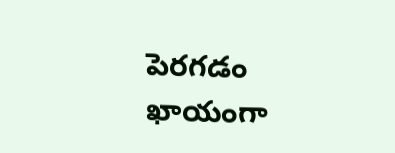పెరగడం ఖాయంగా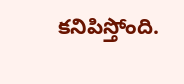కనిపిస్తోంది.